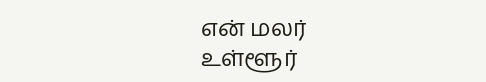என் மலர்
உள்ளூர்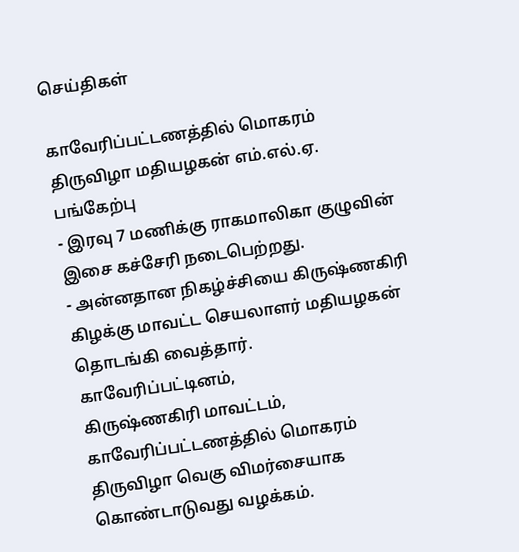செய்திகள்

காவேரிப்பட்டணத்தில் மொகரம் திருவிழா மதியழகன் எம்.எல்.ஏ. பங்கேற்பு
- இரவு 7 மணிக்கு ராகமாலிகா குழுவின் இசை கச்சேரி நடைபெற்றது.
- அன்னதான நிகழ்ச்சியை கிருஷ்ணகிரி கிழக்கு மாவட்ட செயலாளர் மதியழகன் தொடங்கி வைத்தார்.
காவேரிப்பட்டினம்,
கிருஷ்ணகிரி மாவட்டம், காவேரிப்பட்டணத்தில் மொகரம் திருவிழா வெகு விமர்சையாக கொண்டாடுவது வழக்கம்.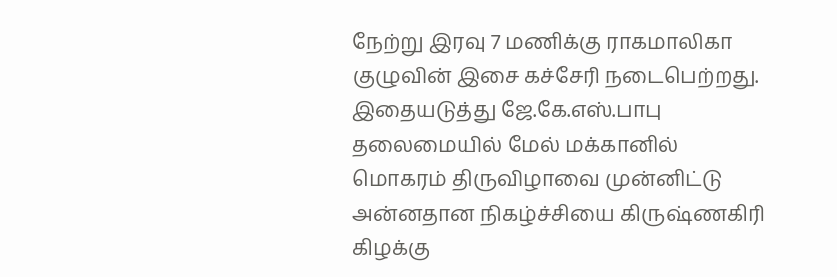நேற்று இரவு 7 மணிக்கு ராகமாலிகா குழுவின் இசை கச்சேரி நடைபெற்றது.
இதையடுத்து ஜே.கே.எஸ்.பாபு தலைமையில் மேல் மக்கானில் மொகரம் திருவிழாவை முன்னிட்டு அன்னதான நிகழ்ச்சியை கிருஷ்ணகிரி கிழக்கு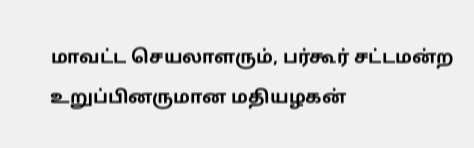மாவட்ட செயலாளரும், பர்கூர் சட்டமன்ற உறுப்பினருமான மதியழகன்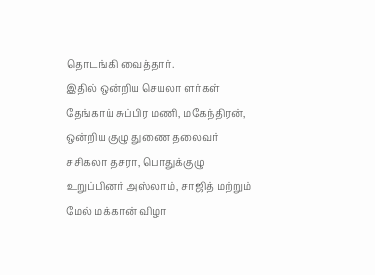தொடங்கி வைத்தார்.
இதில் ஒன்றிய செயலா ளர்கள் தேங்காய் சுப்பிர மணி, மகேந்திரன், ஒன்றிய குழு துணை தலைவர் சசிகலா தசரா, பொதுக்குழு உறுப்பினர் அஸ்லாம், சாஜித் மற்றும் மேல் மக்கான் விழா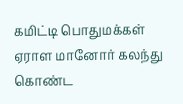கமிட்டி பொதுமக்கள் ஏராள மானோர் கலந்து கொண்ட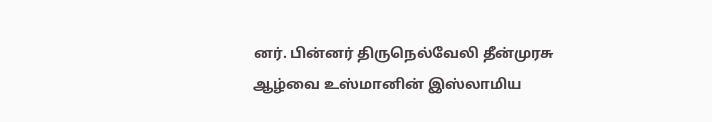னர். பின்னர் திருநெல்வேலி தீன்முரசு ஆழ்வை உஸ்மானின் இஸ்லாமிய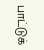பாட்டுக்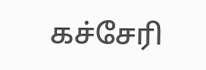கச்சேரி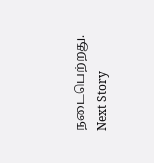நடைபெற்றது.
Next Story